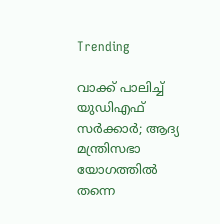Trending

വാക്ക് പാലിച്ച് യുഡിഎഫ് സർക്കാർ; ആദ്യ മന്ത്രിസഭാ യോഗത്തിൽ തന്നെ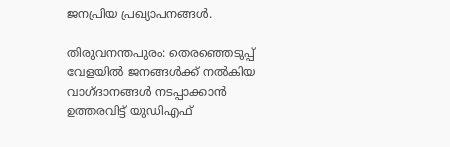ജനപ്രിയ പ്രഖ്യാപനങ്ങൾ.

തിരുവനന്തപുരം: തെരഞ്ഞെടുപ്പ് വേളയിൽ ജനങ്ങൾക്ക് നൽകിയ വാഗ്ദാനങ്ങൾ നടപ്പാക്കാൻ ഉത്തരവിട്ട് യുഡിഎഫ്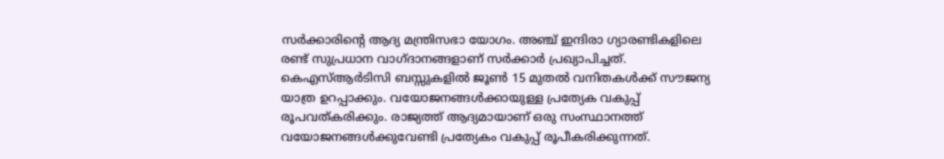സർക്കാരിൻ്റെ ആദ്യ മന്ത്രിസഭാ യോഗം. അഞ്ച് ഇന്ദിരാ ഗ്യാരണ്ടികളിലെ രണ്ട് സുപ്രധാന വാഗ്ദാനങ്ങളാണ് സർക്കാർ പ്രഖ്യാപിച്ചത്. കെഎസ്ആർടിസി ബസ്സുകളിൽ ജൂൺ 15 മുതൽ വനിതകൾക്ക് സൗജന്യ യാത്ര ഉറപ്പാക്കും. വയോജനങ്ങൾക്കായുള്ള പ്രത്യേക വകുപ്പ് രൂപവത്കരിക്കും. രാജ്യത്ത് ആദ്യമായാണ് ഒരു സംസ്ഥാനത്ത് വയോജനങ്ങൾക്കുവേണ്ടി പ്രത്യേകം വകുപ്പ് രൂപീകരിക്കുന്നത്.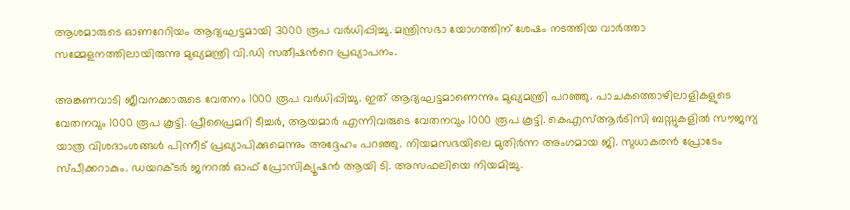ആശമാരുടെ ഓണറേറിയം ആദ്യഘട്ടമായി 3000 രൂപ വർധിപ്പിച്ചു. മന്ത്രിസഭാ യോഗത്തിന് ശേഷം നടത്തിയ വാർത്താ സമ്മേളനത്തിലായിരുന്നു മുഖ്യമന്ത്രി വി.ഡി സതീഷന്‍റെ പ്രഖ്യാപനം.

അങ്കണവാടി ജീവനക്കാരുടെ വേതനം 1000 രൂപ വർധിപ്പിച്ചു. ഇത് ആദ്യഘട്ടമാണെന്നും മുഖ്യമന്ത്രി പറഞ്ഞു. പാചകത്തൊഴിലാളികളുടെ വേതനവും 1000 രൂപ കൂട്ടി. പ്രീപ്രൈമറി ടീച്ചർ, ആയമാർ എന്നിവരുടെ വേതനവും 1000 രൂപ കൂട്ടി. കെഎസ്ആർടിസി ബസ്സുകളിൽ സൗജന്യ യാത്ര വിശദാംശങ്ങൾ പിന്നീട് പ്രഖ്യാപിക്കുമെന്നും അദ്ദേഹം പറഞ്ഞു. നിയമസഭയിലെ മുതിർന്ന അംഗമായ ജി. സുധാകരന്‍ പ്രോടേം സ്പീക്കറാകും. ഡയറക്ടര്‍ ജനറല്‍ ഓഫ് പ്രോസിക്യൂഷന്‍ ആയി ടി. അസഫലിയെ നിയമിച്ചു.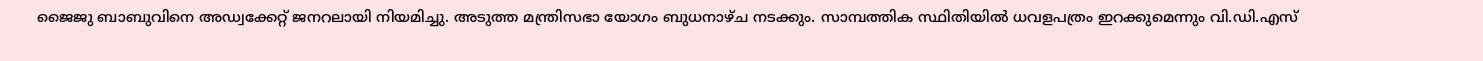ജൈജു ബാബുവിനെ അഡ്വക്കേറ്റ് ജനറലായി നിയമിച്ചു. അടുത്ത മന്ത്രിസഭാ യോഗം ബുധനാഴ്ച നടക്കും. സാമ്പത്തിക സ്ഥിതിയിൽ ധവളപത്രം ഇറക്കുമെന്നും വി.ഡി.എസ്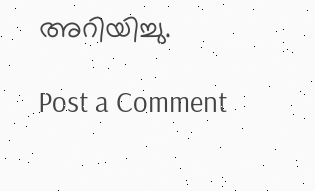അറിയിച്ചു.

Post a Comment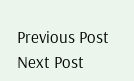Previous Post Next Post